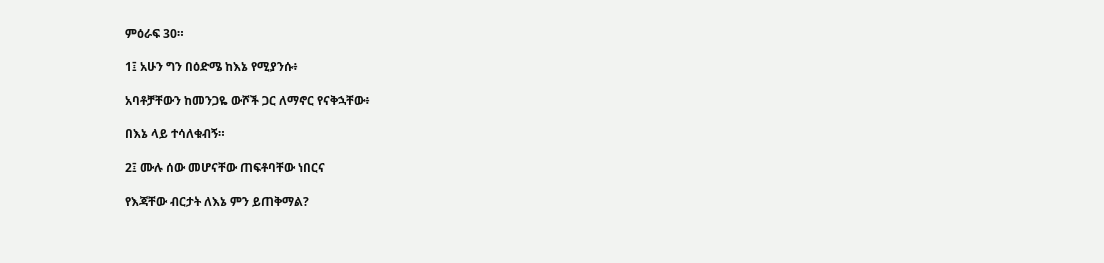ምዕራፍ 30።

1፤ አሁን ግን በዕድሜ ከእኔ የሚያንሱ፥

አባቶቻቸውን ከመንጋዬ ውሾች ጋር ለማኖር የናቅኋቸው፥

በእኔ ላይ ተሳለቁብኝ።

2፤ ሙሉ ሰው መሆናቸው ጠፍቶባቸው ነበርና

የእጃቸው ብርታት ለእኔ ምን ይጠቅማል?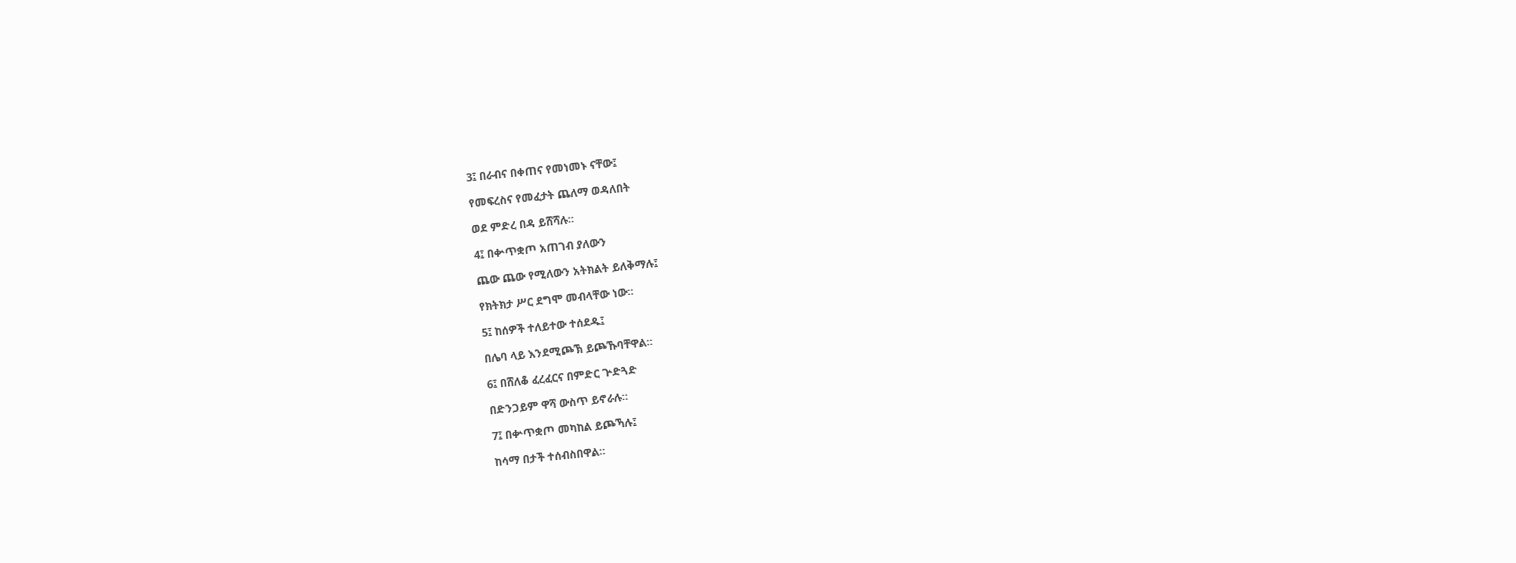3፤ በራብና በቀጠና የመነመኑ ናቸው፤

የመፍረስና የመፈታት ጨለማ ወዳለበት

ወደ ምድረ በዳ ይሸሻሉ።

4፤ በቍጥቋጦ አጠገብ ያለውን

ጨው ጨው የሚለውን አትክልት ይለቅማሉ፤

የክትክታ ሥር ደግሞ መብላቸው ነው።

5፤ ከሰዎች ተለይተው ተሰደዱ፤

በሌባ ላይ እንደሚጮኽ ይጮኹባቸዋል።

6፤ በሸለቆ ፈረፈርና በምድር ጕድጓድ

በድንጋይም ዋሻ ውስጥ ይኖራሉ።

7፤ በቍጥቋጦ መካከል ይጮኻሉ፤

ከሳማ በታች ተሰብስበዋል።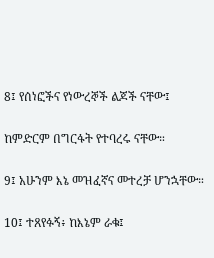8፤ የሰነፎችና የነውረኞች ልጆች ናቸው፤

ከምድርም በግርፋት የተባረሩ ናቸው።

9፤ አሁንም እኔ መዝፈኛና መተረቻ ሆንኋቸው።

10፤ ተጸየፉኝ፥ ከእኔም ራቁ፤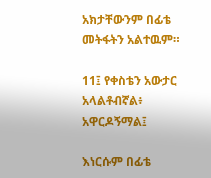አክታቸውንም በፊቴ መትፋትን አልተዉም።

11፤ የቀስቴን አውታር አላልቶብኛል፥ አዋርዶኝማል፤

እነርሱም በፊቴ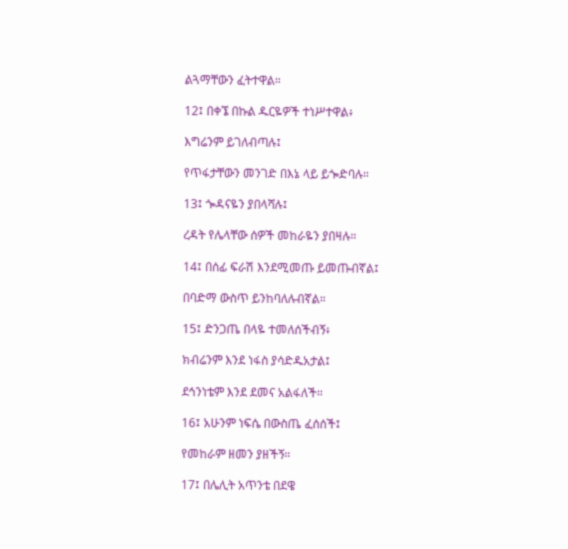ልጓማቸውን ፈትተዋል።

12፤ በቀኜ በኩል ዱርዬዎች ተነሥተዋል፥

እግሬንም ይገለብጣሉ፤

የጥፋታቸውን መንገድ በእኔ ላይ ይጐድባሉ።

13፤ ጐዳናዬን ያበላሻሉ፤

ረዳት የሌላቸው ሰዎች መከራዬን ያበዛሉ።

14፤ በሰፊ ፍራሽ እንደሚመጡ ይመጡብኛል፤

በባድማ ውስጥ ይንከባለሉብኛል።

15፤ ድንጋጤ በላዬ ተመለሰችብኝ፥

ክብሬንም እንደ ነፋስ ያሳድዱአታል፤

ደኅንነቴም እንደ ደመና አልፋለች።

16፤ አሁንም ነፍሴ በውስጤ ፈሰሰች፤

የመከራም ዘመን ያዘችኝ።

17፤ በሌሊት አጥንቴ በደዌ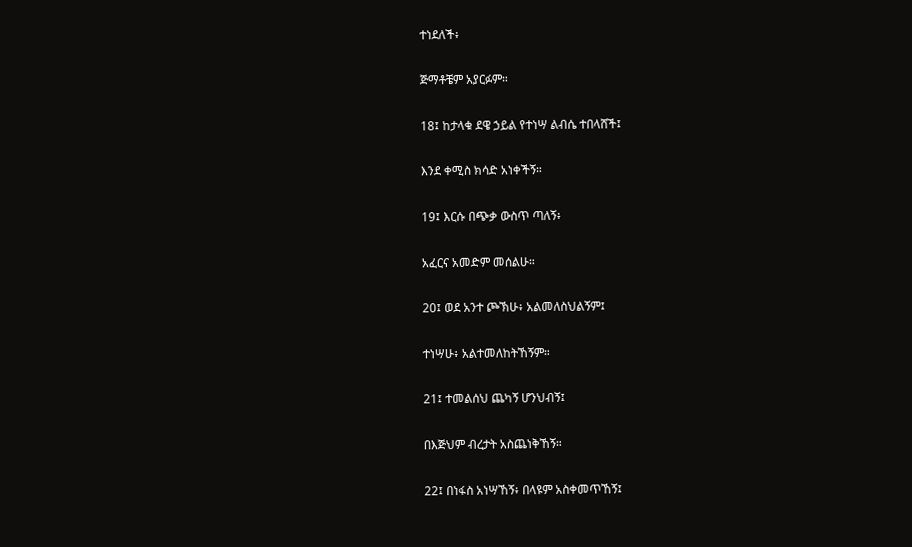ተነደለች፥

ጅማቶቼም አያርፉም።

18፤ ከታላቁ ደዌ ኃይል የተነሣ ልብሴ ተበላሸች፤

እንደ ቀሚስ ክሳድ አነቀችኝ።

19፤ እርሱ በጭቃ ውስጥ ጣለኝ፥

አፈርና አመድም መሰልሁ።

20፤ ወደ አንተ ጮኽሁ፥ አልመለስህልኝም፤

ተነሣሁ፥ አልተመለከትኸኝም።

21፤ ተመልሰህ ጨካኝ ሆንህብኝ፤

በእጅህም ብረታት አስጨነቅኸኝ።

22፤ በነፋስ አነሣኸኝ፥ በላዩም አስቀመጥኸኝ፤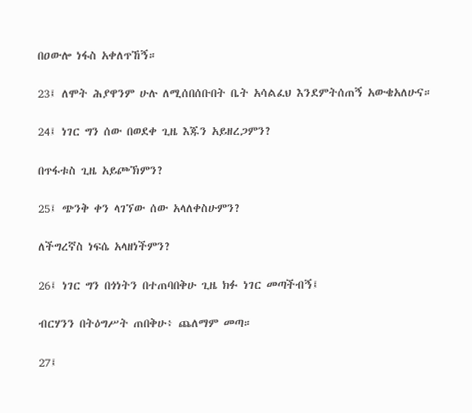በዐውሎ ነፋስ አቀለጥኸኝ።

23፤ ለሞት ሕያዋንም ሁሉ ለሚሰበሰቡበት ቤት አሳልፈህ እንደምትሰጠኝ አውቄአለሁና።

24፤ ነገር ግን ሰው በወደቀ ጊዜ እጁን አይዘረጋምን?

በጥፋቱስ ጊዜ አይጮኽምን?

25፤ ጭንቅ ቀን ላገኘው ሰው አላለቀስሁምን?

ለችግረኛስ ነፍሴ አላዘነችምን?

26፤ ነገር ግን በጎነትን በተጠባበቅሁ ጊዜ ክፉ ነገር መጣችብኝ፤

ብርሃንን በትዕግሥት ጠበቅሁ፥ ጨለማም መጣ።

27፤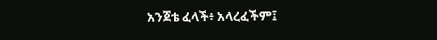አንጀቴ ፈላች፥ አላረፈችም፤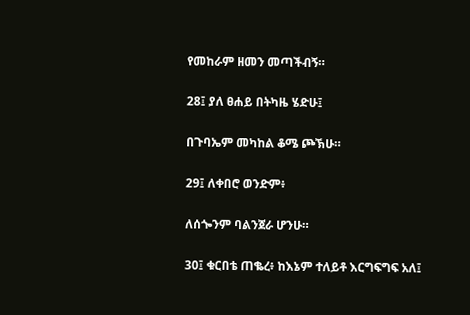የመከራም ዘመን መጣችብኝ።

28፤ ያለ ፀሐይ በትካዜ ሄድሁ፤

በጉባኤም መካከል ቆሜ ጮኽሁ።

29፤ ለቀበሮ ወንድም፥

ለሰጐንም ባልንጀራ ሆንሁ።

30፤ ቁርበቴ ጠቈረ፥ ከእኔም ተለይቶ እርግፍግፍ አለ፤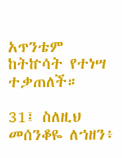አጥንቴም ከትኵሳት የተነሣ ተቃጠለች።

31፤ ስለዚህ መሰንቆዬ ለኀዘን፥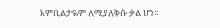እምቢልታዬም ለሚያለቅሱ ቃል ሆነ።